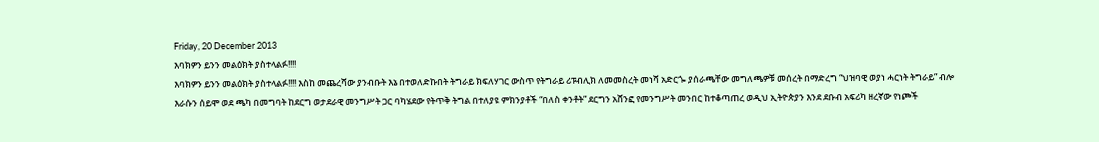Friday, 20 December 2013
እባክዎን ይንን መልዕክት ያስተላልፉ!!!!
እባክዎን ይንን መልዕክት ያስተላልፉ!!!! እስከ መጨረሻው ያንብቡት እኔ በተወለድኩበት ትግራይ ክፍለሃገር ውስጥ የትግራይ ሪፑብሊክ ለመመስረት መነሻ አድርጐ ያሰራጫቸው መግለጫዎቹ መሰረት በማድረግ “ህዝባዊ ወያነ ሓርነት ትግራይ” ብሎ እራሱን ሰይሞ ወደ ጫካ በመግባት ከደርግ ወታደራዊ መንግሥት ጋር ባካሄደው የትጥቅ ትግል በተለያዩ ምክንያቶች “በለስ ቀንቶት” ደርግን አሸንፎ የመንግሥት መንበር ከተቆጣጠረ ወዲህ ኢትዮጵያን እንደ ደቡብ አፍሪካ ዘረኛው የነጮች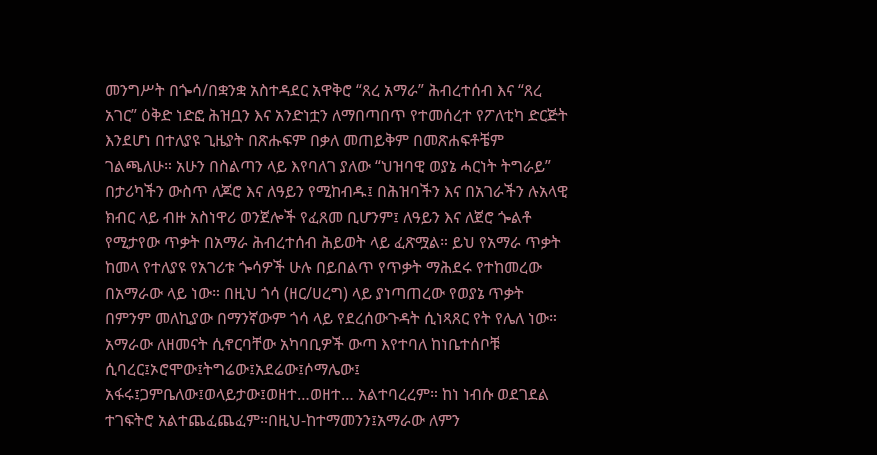መንግሥት በጐሳ/በቋንቋ አስተዳደር አዋቅሮ “ጸረ አማራ” ሕብረተሰብ እና “ጸረ አገር” ዕቅድ ነድፎ ሕዝቧን እና አንድነቷን ለማበጣበጥ የተመሰረተ የፖለቲካ ድርጅት እንደሆነ በተለያዩ ጊዜያት በጽሑፍም በቃለ መጠይቅም በመጽሐፍቶቼም ገልጫለሁ። አሁን በስልጣን ላይ እየባለገ ያለው “ህዝባዊ ወያኔ ሓርነት ትግራይ” በታሪካችን ውስጥ ለጆሮ እና ለዓይን የሚከብዱ፤ በሕዝባችን እና በአገራችን ሉአላዊ ክብር ላይ ብዙ አስነዋሪ ወንጀሎች የፈጸመ ቢሆንም፤ ለዓይን እና ለጀሮ ጐልቶ የሚታየው ጥቃት በአማራ ሕብረተሰብ ሕይወት ላይ ፈጽሟል። ይህ የአማራ ጥቃት ከመላ የተለያዩ የአገሪቱ ጐሳዎች ሁሉ በይበልጥ የጥቃት ማሕደሩ የተከመረው በአማራው ላይ ነው። በዚህ ጎሳ (ዘር/ሀረግ) ላይ ያነጣጠረው የወያኔ ጥቃት በምንም መለኪያው በማንኛውም ጎሳ ላይ የደረሰውጉዳት ሲነጻጸር የት የሌለ ነው። አማራው ለዘመናት ሲኖርባቸው አካባቢዎች ውጣ እየተባለ ከነቤተሰቦቹ ሲባረር፤ኦሮሞው፤ትግሬው፤አደሬው፤ሶማሌው፤ አፋሩ፤ጋምቤለው፤ወላይታው፤ወዘተ…ወዘተ… አልተባረረም። ከነ ነብሱ ወደገደል ተገፍትሮ አልተጨፈጨፈም።በዚህ-ከተማመንን፤አማራው ለምን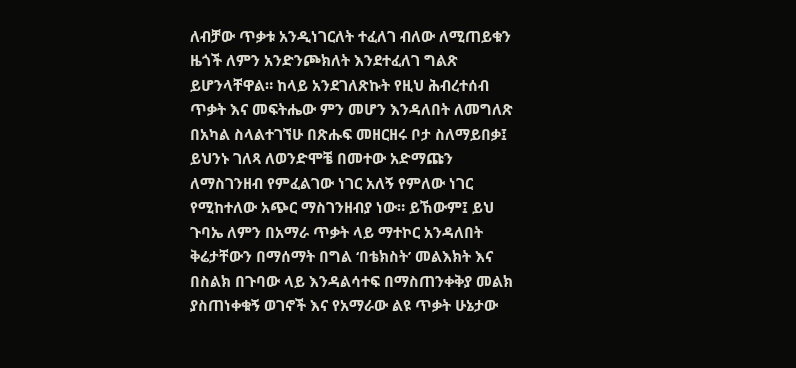ለብቻው ጥቃቱ አንዲነገርለት ተፈለገ ብለው ለሚጠይቁን ዜጎች ለምን አንድንጮክለት እንደተፈለገ ግልጽ ይሆንላቸዋል። ከላይ አንደገለጽኩት የዚህ ሕብረተሰብ ጥቃት እና መፍትሔው ምን መሆን እንዳለበት ለመግለጽ በአካል ስላልተገኘሁ በጽሑፍ መዘርዘሩ ቦታ ስለማይበቃ፤ ይህንኑ ገለጻ ለወንድሞቼ በመተው አድማጩን ለማስገንዘብ የምፈልገው ነገር አለኝ የምለው ነገር የሚከተለው አጭር ማስገንዘብያ ነው። ይኸውም፤ ይህ ጉባኤ ለምን በአማራ ጥቃት ላይ ማተኮር አንዳለበት ቅሬታቸውን በማሰማት በግል ‘በቴክስት’ መልእክት እና በስልክ በጉባው ላይ እንዳልሳተፍ በማስጠንቀቅያ መልክ ያስጠነቀቁኝ ወገኖች እና የአማራው ልዩ ጥቃት ሁኔታው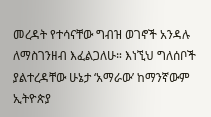መረዳት የተሳናቸው ግብዝ ወገኖች አንዳሉ ለማስገንዘብ እፈልጋለሁ። እነኚህ ግለሰቦች ያልተረዳቸው ሁኔታ ‘አማራው’ ከማንኛውም ኢትዮጵያ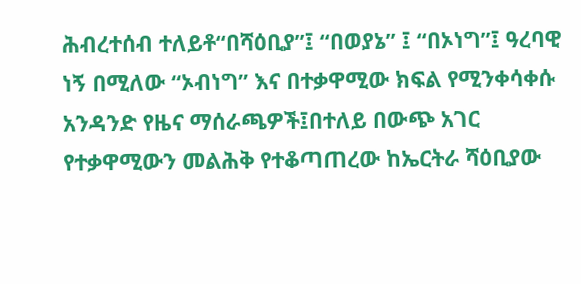ሕብረተሰብ ተለይቶ“በሻዕቢያ”፤ “በወያኔ” ፤ “በኦነግ”፤ ዓረባዊ ነኝ በሚለው “ኦብነግ” እና በተቃዋሚው ክፍል የሚንቀሳቀሱ አንዳንድ የዜና ማሰራጫዎች፤በተለይ በውጭ አገር የተቃዋሚውን መልሕቅ የተቆጣጠረው ከኤርትራ ሻዕቢያው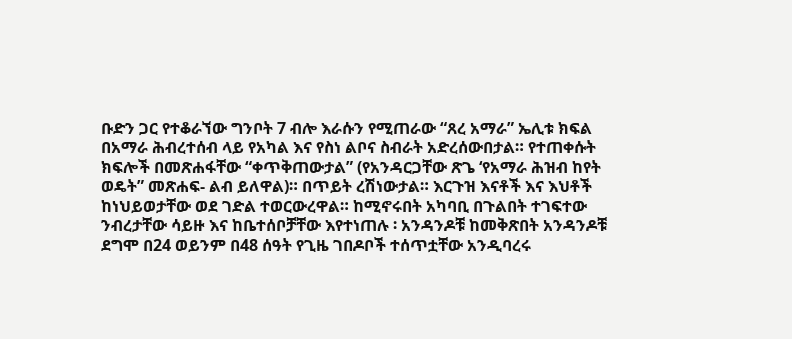ቡድን ጋር የተቆራኘው ግንቦት 7 ብሎ እራሱን የሚጠራው “ጸረ አማራ” ኤሊቱ ክፍል በአማራ ሕብረተሰብ ላይ የአካል እና የስነ ልቦና ስብራት አድረሰውበታል። የተጠቀሱት ክፍሎች በመጽሐፋቸው “ቀጥቅጠውታል” (የአንዳርጋቸው ጽጌ ‘የአማራ ሕዝብ ከየት ወዴት” መጽሐፍ- ልብ ይለዋል)። በጥይት ረሽነውታል። እርጉዝ እናቶች እና እህቶች ከነህይወታቸው ወደ ገድል ተወርውረዋል። ከሚኖሩበት አካባቢ በጉልበት ተገፍተው ንብረታቸው ሳይዙ እና ከቤተሰቦቻቸው እየተነጠሉ ፡ አንዳንዶቹ ከመቅጽበት አንዳንዶቹ ደግሞ በ24 ወይንም በ48 ሰዓት የጊዜ ገበዶቦች ተሰጥቷቸው አንዲባረሩ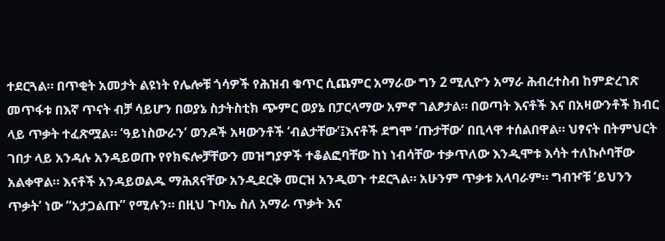ተደርጓል። በጥቂት አመታት ልዩነት የሌሎቹ ጎሳዎች የሕዝብ ቁጥር ሲጨምር አማራው ግን 2 ሚሊዮን አማራ ሕብረተስብ ከምድረገጽ መጥፋቱ በእኛ ጥናት ብቻ ሳይሆን በወያኔ ስታትስቲክ ጭምር ወያኔ በፓርላማው አምኖ ገልፆታል። በወጣት እናቶች እና በአዛውንቶች ክብር ላይ ጥቃት ተፈጽሟል። ‘ዓይነስውራን’ ወንዶች አዛውንቶች ‘ብልታቸው’፤እናቶች ደግሞ ‘ጡታቸው’ በቢላዋ ተሰልበዋል። ህፃናት በትምህርት ገበታ ላይ አንዳሉ አንዳይወጡ የየክፍሎቻቸውን መዝግያዎች ተቆልፎባቸው ከነ ነብሳቸው ተቃጥለው እንዲሞቱ እሳት ተለኩሶባቸው አልቀዋል። እናቶች አንዳይወልዱ ማሕጸናቸው አንዲደርቅ መርዝ አንዲወጉ ተደርጓል። አሁንም ጥቃቱ አላባራም። ግብዦቹ ‘ይህንን ጥቃት’ ነው “አታጋልጡ” የሚሉን። በዚህ ጉባኤ ስለ አማራ ጥቃት እና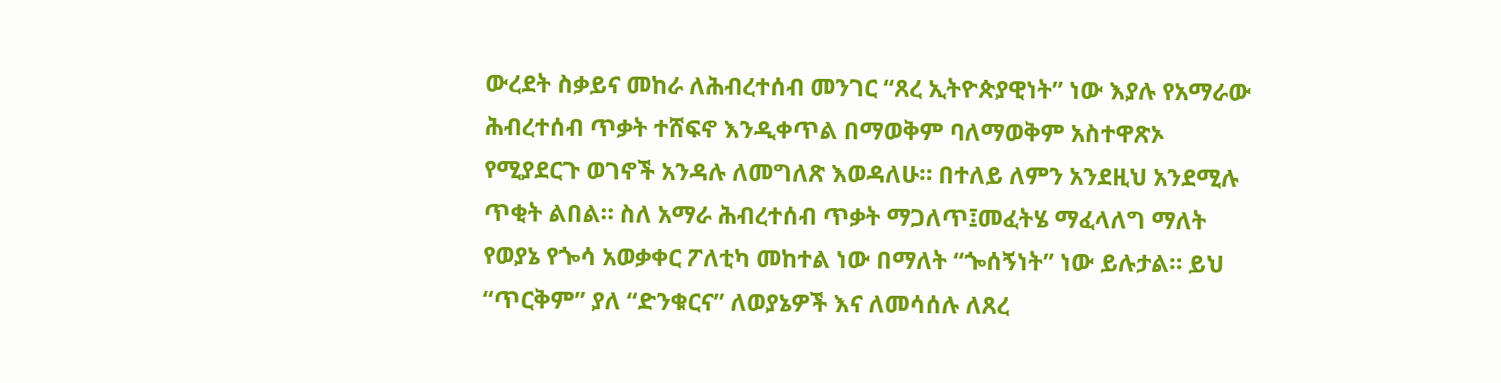ውረደት ስቃይና መከራ ለሕብረተሰብ መንገር “ጸረ ኢትዮጵያዊነት” ነው እያሉ የአማራው ሕብረተሰብ ጥቃት ተሸፍኖ እንዲቀጥል በማወቅም ባለማወቅም አስተዋጽኦ የሚያደርጉ ወገኖች አንዳሉ ለመግለጽ እወዳለሁ። በተለይ ለምን አንደዚህ አንደሚሉ ጥቂት ልበል። ስለ አማራ ሕብረተሰብ ጥቃት ማጋለጥ፤መፈትሄ ማፈላለግ ማለት የወያኔ የጐሳ አወቃቀር ፖለቲካ መከተል ነው በማለት “ጐሰኝነት” ነው ይሉታል። ይህ “ጥርቅም” ያለ “ድንቁርና” ለወያኔዎች እና ለመሳሰሉ ለጸረ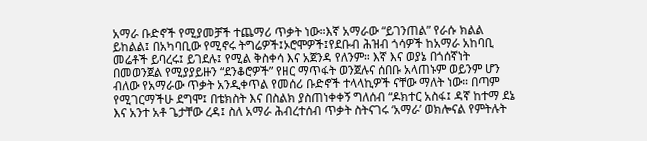አማራ ቡድኖች የሚያመቻች ተጨማሪ ጥቃት ነው።እኛ አማራው “ይገንጠል” የራሱ ክልል ይከልል፤ በአካባቢው የሚኖሩ ትግሬዎች፤ኦሮሞዎች፤የደቡብ ሕዝብ ጎሳዎች ከአማራ አከባቢ መሬቶች ይባረሩ፤ ይገደሉ፤ የሚል ቅስቀሳ እና አጀንዳ የለንም። እኛ እና ወያኔ በጎሰኛነት በመወንጀል የሚያያይዙን “ደንቆሮዎች” የዘር ማጥፋት ወንጀሉና ሰበቡ አላጠኑም ወይንም ሆን ብለው የአማራው ጥቃት አንዲቀጥል የመሰሪ ቡድኖች ተላላኪዎች ናቸው ማለት ነው። በጣም የሚገርማችሁ ደግሞ፤ በቴክስት እና በስልክ ያስጠነቀቀኝ ግለሰብ “ዶክተር አስፋ፤ ዳኛ ከተማ ደኔ እና አንተ አቶ ጌታቸው ረዳ፤ ስለ አማራ ሕብረተሰብ ጥቃት ስትናገሩ ‘አማራ’ ወክሎናል የምትሉት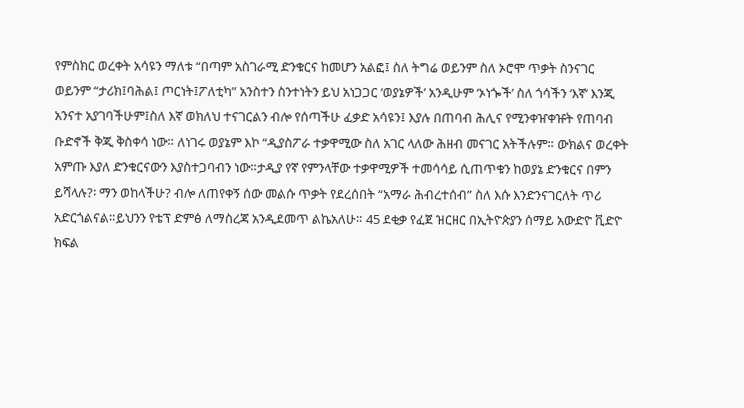የምስክር ወረቀት አሳዩን ማለቱ “በጣም አስገራሚ ድንቁርና ከመሆን አልፎ፤ ስለ ትግሬ ወይንም ስለ ኦሮሞ ጥቃት ስንናገር ወይንም “ታሪክ፤ባሕል፤ ጦርነት፤ፖለቲካ” አንስተን ስንተነትን ይህ አነጋጋር ‘ወያኔዎች’ አንዲሁም ‘ኦነጐች’ ስለ ጎሳችን ‘እኛ’ እንጂ አንናተ አያገባችሁም፤ስለ እኛ ወክለህ ተናገርልን ብሎ የሰጣችሁ ፈቃድ አሳዩን፤ እያሉ በጠባብ ሕሊና የሚንቀዠቀዡት የጠባብ ቡድኖች ቅጂ ቅስቀሳ ነው። ለነገሩ ወያኔም እኮ “ዲያስፖራ ተቃዋሚው ስለ አገር ላለው ሕዘብ መናገር አትችሉም። ውክልና ወረቀት አምጡ እያለ ድንቁርናውን እያስተጋባብን ነው።ታዲያ የኛ የምንላቸው ተቃዋሚዎች ተመሳሳይ ሲጠጥቁን ከወያኔ ድንቁርና በምን ይሻላሉ?፡ ማን ወከላችሁ? ብሎ ለጠየቀኝ ሰው መልሱ ጥቃት የደረሰበት “አማራ ሕብረተሰብ” ስለ እሱ እንድንናገርለት ጥሪ አድርጎልናል።ይህንን የቴፕ ድምፅ ለማስረጃ አንዲደመጥ ልኬአለሁ። 45 ደቂቃ የፈጀ ዝርዘር በኢትዮጵያን ሰማይ አውድዮ ቪድዮ ክፍል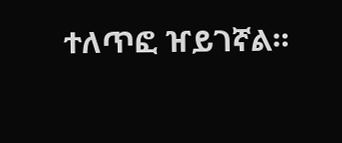ተለጥፎ ዠይገኛል።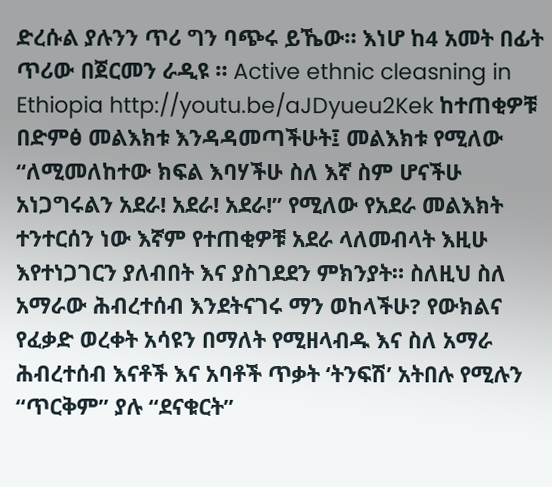ድረሱል ያሉንን ጥሪ ግን ባጭሩ ይኼው። እነሆ ከ4 አመት በፊት ጥሪው በጀርመን ራዲዩ ። Active ethnic cleasning in Ethiopia http://youtu.be/aJDyueu2Kek ከተጠቂዎቹ በድምፅ መልእክቱ እንዳዳመጣችሁት፤ መልእክቱ የሚለው “ለሚመለከተው ክፍል እባሃችሁ ስለ እኛ ስም ሆናችሁ አነጋግሩልን አደራ! አደራ! አደራ!” የሚለው የአደራ መልእክት ተንተርሰን ነው እኛም የተጠቂዎቹ አደራ ላለመብላት እዚሁ እየተነጋገርን ያለብበት እና ያስገደደን ምክንያት። ስለዚህ ስለ አማራው ሕብረተሰብ እንደትናገሩ ማን ወከላችሁ? የውክልና የፈቃድ ወረቀት አሳዩን በማለት የሚዘላብዱ እና ስለ አማራ ሕብረተሰብ እናቶች እና አባቶች ጥቃት ‘ትንፍሽ’ አትበሉ የሚሉን “ጥርቅም” ያሉ “ደናቁርት”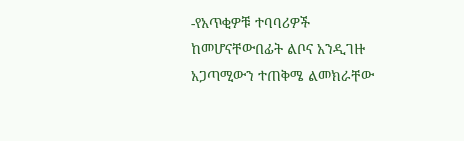-የአጥቂዎቹ ተባባሪዎች ከመሆናቸውበፊት ልቦና አንዲገዙ አጋጣሚውን ተጠቅሜ ልመክራቸው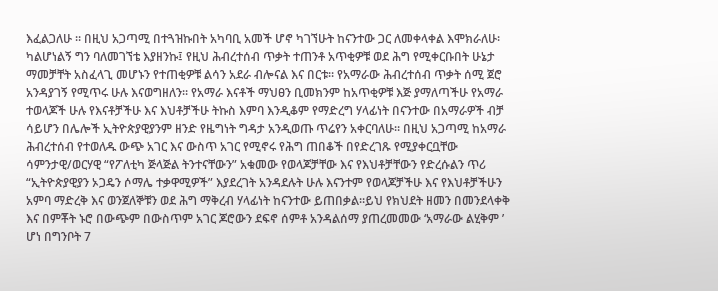እፈልጋለሁ ። በዚህ አጋጣሚ በተጓዝኩበት አካባቢ አመች ሆኖ ካገኘሁት ከናንተው ጋር ለመቀላቀል እሞክራለሁ፡ ካልሆነልኝ ግን ባለመገኘቴ እያዘንኩ፤ የዚህ ሕብረተሰብ ጥቃት ተጠንቶ አጥቂዎቹ ወደ ሕግ የሚቀርቡበት ሁኔታ ማመቻቸት አስፈላጊ መሆኑን የተጠቂዎቹ ልሳን አደራ ብሎናል እና በርቱ። የአማራው ሕብረተሰብ ጥቃት ሰሚ ጀሮ አንዳያገኝ የሚጥሩ ሁሉ እናወግዘለን። የአማራ እናቶች ማህፀን ቢመክንም ከአጥቂዎቹ እጅ ያማለጣችሁ የአማራ ተወላጆች ሁሉ የእናቶቻችሁ እና እህቶቻችሁ ትኩስ እምባ እንዲቆም የማድረግ ሃላፊነት በናንተው በአማራዎች ብቻ ሳይሆን በሌሎች ኢትዮጵያዊያንም ዘንድ የዜግነት ግዳታ አንዲወጡ ጥሬየን አቀርባለሁ። በዚህ አጋጣሚ ከአማራ ሕብረተሰብ የተወለዱ ውጭ አገር እና ውስጥ አገር የሚኖሩ የሕግ ጠበቆች በየድረገጹ የሚያቀርቧቸው ሳምንታዊ/ወርሃዊ “የፖለቲካ ጅላጅል ትንተናቸውን” አቁመው የወላጆቻቸው እና የእህቶቻቸውን የድረሱልን ጥሪ “ኢትዮጵያዊያን ኦጋዴን ሶማሌ ተቃዋሚዎች” እያደረገት አንዳደሉት ሁሉ እናንተም የወላጆቻችሁ እና የእህቶቻችሁን አምባ ማድረቅ እና ወንጀለኞቹን ወደ ሕግ ማቅረብ ሃላፊነት ከናንተው ይጠበቃል።ይህ የክህደት ዘመን በመንደላቀቅ እና በምቾት ኑሮ በውጭም በውስጥም አገር ጆሮውን ደፍኖ ሰምቶ አንዳልሰማ ያጠረመመው ‘አማራው ልሂቅም ’ ሆነ በግንቦት 7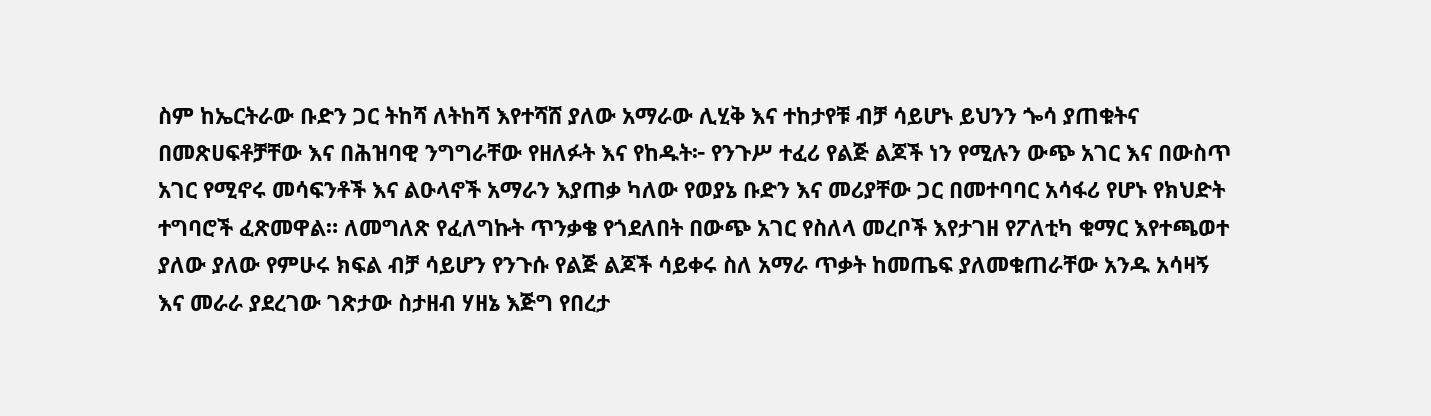ስም ከኤርትራው ቡድን ጋር ትከሻ ለትከሻ እየተሻሸ ያለው አማራው ሊሂቅ እና ተከታየቹ ብቻ ሳይሆኑ ይህንን ጐሳ ያጠቁትና በመጽሀፍቶቻቸው እና በሕዝባዊ ንግግራቸው የዘለፉት እና የከዱት፦ የንጉሥ ተፈሪ የልጅ ልጆች ነን የሚሉን ውጭ አገር እና በውስጥ አገር የሚኖሩ መሳፍንቶች እና ልዑላኖች አማራን እያጠቃ ካለው የወያኔ ቡድን እና መሪያቸው ጋር በመተባባር አሳፋሪ የሆኑ የክህድት ተግባሮች ፈጽመዋል። ለመግለጽ የፈለግኩት ጥንቃቄ የጎደለበት በውጭ አገር የስለላ መረቦች እየታገዘ የፖለቲካ ቁማር እየተጫወተ ያለው ያለው የምሁሩ ክፍል ብቻ ሳይሆን የንጉሱ የልጅ ልጆች ሳይቀሩ ስለ አማራ ጥቃት ከመጤፍ ያለመቁጠራቸው አንዱ አሳዛኝ እና መራራ ያደረገው ገጽታው ስታዘብ ሃዘኔ እጅግ የበረታ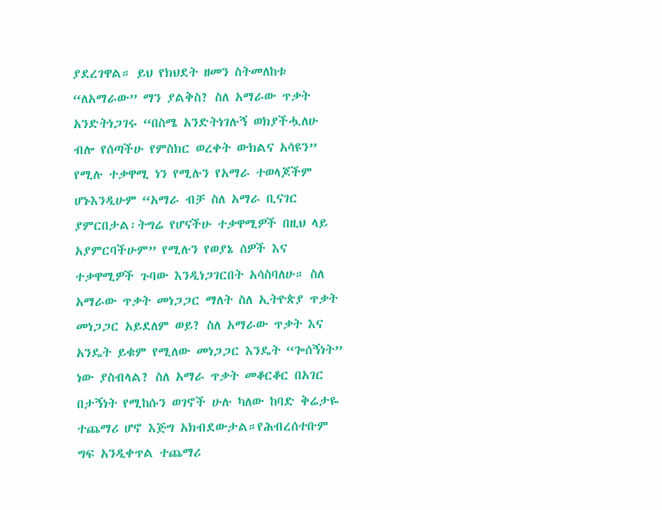ያደረገዋል። ይህ የክህደት ዘመን ስትመለከቱ “ለአማራው” ማን ያልቅስ? ስለ አማራው ጥቃት አንድትነጋገሩ “በስሜ አንድትነገሉኝ ወክያችሗለሁ ብሎ የሰጣችሁ የምስክር ወረቀት ውክልና አሳዩን” የሚሉ ተቃዋሚ ነን የሚሉን የአማራ ተወላጆችም ሆኑእንዲሁም “አማራ ብቻ ስለ አማራ ቢናገር ያምርበታል፡ትግሬ የሆናችሁ ተቃዋሚዎች በዚህ ላይ አያምርባችሁም” የሚሉን የወያኔ ሰዎች እና ተቃዋሚዎች ጉባው እንዲነጋገርበት አሳስባለሁ። ስለ አማራው ጥቃት መነጋጋር ማለት ስለ ኢትዮጵያ ጥቃት መነጋጋር አይደለም ወይ? ስለ አማራው ጥቃት እና አንዴት ይቁም የሚለው መነጋጋር እንዴት “ጐሰኝነት” ነው ያስብላል? ስለ አማራ ጥቃት መቆርቆር በአገር በታኝነት የሚከሱን ወገኖች ሁሉ ካለው ከባድ ቅሬታዬ ተጨማሪ ሆኖ እጅግ አክብደውታል።የሕብረሰተቡም ግፍ አንዲቀጥል ተጨማሪ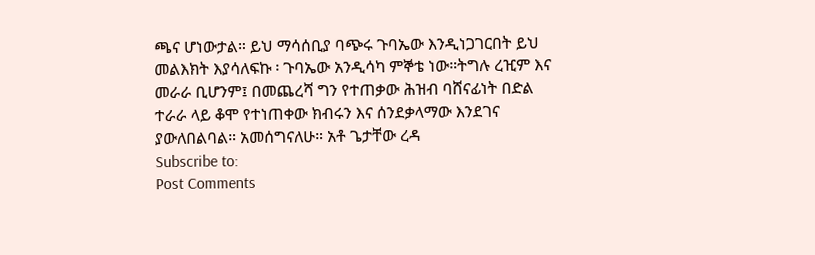ጫና ሆነውታል። ይህ ማሳሰቢያ ባጭሩ ጉባኤው እንዲነጋገርበት ይህ መልእክት እያሳለፍኩ ፡ ጉባኤው አንዲሳካ ምኞቴ ነው።ትግሉ ረዢም እና መራራ ቢሆንም፤ በመጨረሻ ግን የተጠቃው ሕዝብ ባሸናፊነት በድል ተራራ ላይ ቆሞ የተነጠቀው ክብሩን እና ሰንደቃላማው እንደገና ያውለበልባል። አመሰግናለሁ። አቶ ጌታቸው ረዳ
Subscribe to:
Post Comments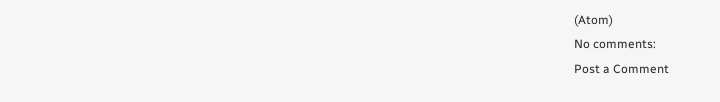(Atom)
No comments:
Post a Comment